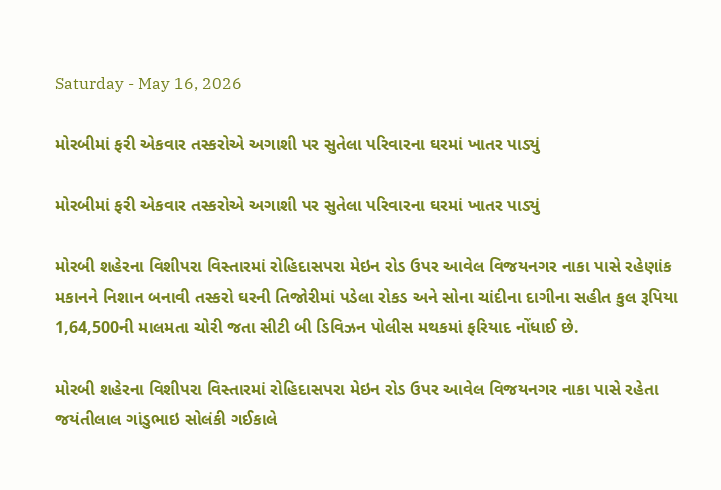Saturday - May 16, 2026

મોરબીમાં ફરી એકવાર તસ્કરોએ અગાશી પર સુતેલા પરિવારના ઘરમાં ખાતર પાડ્યું

મોરબીમાં ફરી એકવાર તસ્કરોએ અગાશી પર સુતેલા પરિવારના ઘરમાં ખાતર પાડ્યું

મોરબી શહેરના વિશીપરા વિસ્તારમાં રોહિદાસપરા મેઇન રોડ ઉપર આવેલ વિજયનગર નાકા પાસે રહેણાંક મકાનને નિશાન બનાવી તસ્કરો ઘરની તિજોરીમાં પડેલા રોકડ અને સોના ચાંદીના દાગીના સહીત કુલ રૂપિયા 1,64,500ની માલમતા ચોરી જતા સીટી બી ડિવિઝન પોલીસ મથકમાં ફરિયાદ નોંધાઈ છે.

મોરબી શહેરના વિશીપરા વિસ્તારમાં રોહિદાસપરા મેઇન રોડ ઉપર આવેલ વિજયનગર નાકા પાસે રહેતા જયંતીલાલ ગાંડુભાઇ સોલંકી ગઈકાલે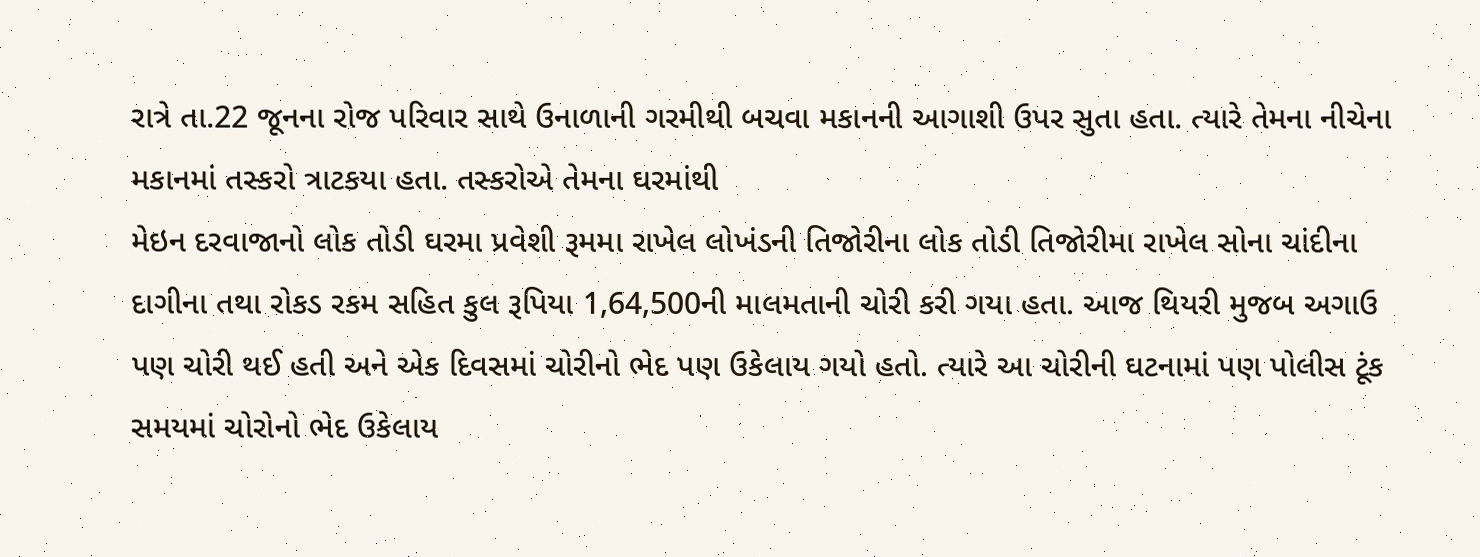રાત્રે તા.22 જૂનના રોજ પરિવાર સાથે ઉનાળાની ગરમીથી બચવા મકાનની આગાશી ઉપર સુતા હતા. ત્યારે તેમના નીચેના મકાનમાં તસ્કરો ત્રાટકયા હતા. તસ્કરોએ તેમના ઘરમાંથી
મેઇન દરવાજાનો લોક તોડી ઘરમા પ્રવેશી રૂમમા રાખેલ લોખંડની તિજોરીના લોક તોડી તિજોરીમા રાખેલ સોના ચાંદીના દાગીના તથા રોકડ રકમ સહિત કુલ રૂપિયા 1,64,500ની માલમતાની ચોરી કરી ગયા હતા. આજ થિયરી મુજબ અગાઉ પણ ચોરી થઈ હતી અને એક દિવસમાં ચોરીનો ભેદ પણ ઉકેલાય ગયો હતો. ત્યારે આ ચોરીની ઘટનામાં પણ પોલીસ ટૂંક સમયમાં ચોરોનો ભેદ ઉકેલાય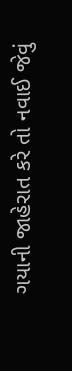ગયાની જાહેરાત કરે તો નવાઈ જેવું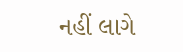નહીં લાગે